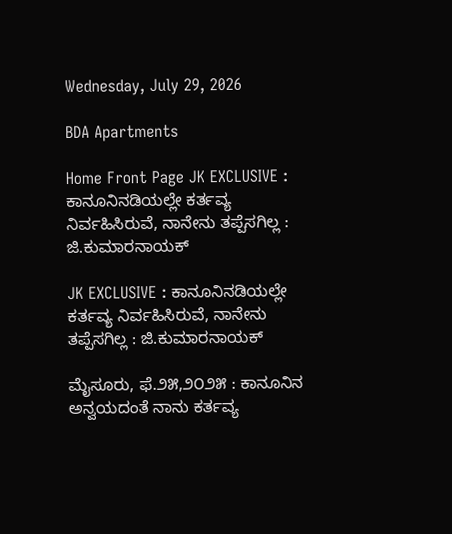Wednesday, July 29, 2026

BDA Apartments

Home Front Page JK EXCLUSIVE : ಕಾನೂನಿನಡಿಯಲ್ಲೇ ಕರ್ತವ್ಯ ನಿರ್ವಹಿಸಿರುವೆ, ನಾನೇನು ತಪ್ಪೆಸಗಿಲ್ಲ : ಜಿ.ಕುಮಾರನಾಯಕ್

JK EXCLUSIVE : ಕಾನೂನಿನಡಿಯಲ್ಲೇ ಕರ್ತವ್ಯ ನಿರ್ವಹಿಸಿರುವೆ, ನಾನೇನು ತಪ್ಪೆಸಗಿಲ್ಲ : ಜಿ.ಕುಮಾರನಾಯಕ್

ಮೈಸೂರು, ಫೆ.೨೫,೨೦೨೫ : ಕಾನೂನಿನ ಅನ್ವಯದಂತೆ ನಾನು ಕರ್ತವ್ಯ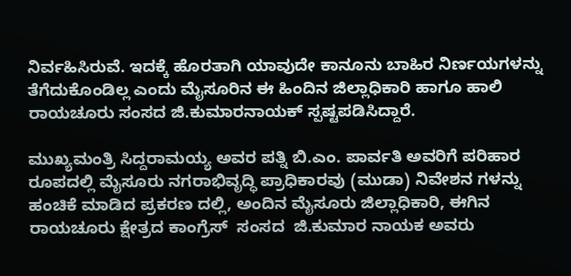ನಿರ್ವಹಿಸಿರುವೆ. ಇದಕ್ಕೆ ಹೊರತಾಗಿ ಯಾವುದೇ ಕಾನೂನು ಬಾಹಿರ ನಿರ್ಣಯಗಳನ್ನು ತೆಗೆದುಕೊಂಡಿಲ್ಲ ಎಂದು ಮೈಸೂರಿನ ಈ ಹಿಂದಿನ ಜಿಲ್ಲಾಧಿಕಾರಿ ಹಾಗೂ ಹಾಲಿ ರಾಯಚೂರು ಸಂಸದ ಜಿ.ಕುಮಾರನಾಯಕ್‌ ಸ್ಪಷ್ಟಪಡಿಸಿದ್ದಾರೆ.

ಮುಖ್ಯಮಂತ್ರಿ ಸಿದ್ದರಾಮಯ್ಯ ಅವರ ಪತ್ನಿ ಬಿ.ಎಂ. ಪಾರ್ವತಿ ಅವರಿಗೆ ಪರಿಹಾರ ರೂಪದಲ್ಲಿ ಮೈಸೂರು ನಗರಾಭಿವೃದ್ಧಿ ಪ್ರಾಧಿಕಾರವು (ಮುಡಾ) ನಿವೇಶನ ಗಳನ್ನು ಹಂಚಿಕೆ ಮಾಡಿದ ಪ್ರಕರಣ ದಲ್ಲಿ, ಅಂದಿನ ಮೈಸೂರು ಜಿಲ್ಲಾಧಿಕಾರಿ, ಈಗಿನ ರಾಯಚೂರು ಕ್ಷೇತ್ರದ ಕಾಂಗ್ರೆಸ್  ಸಂಸದ  ಜಿ.ಕುಮಾರ ನಾಯಕ ಅವರು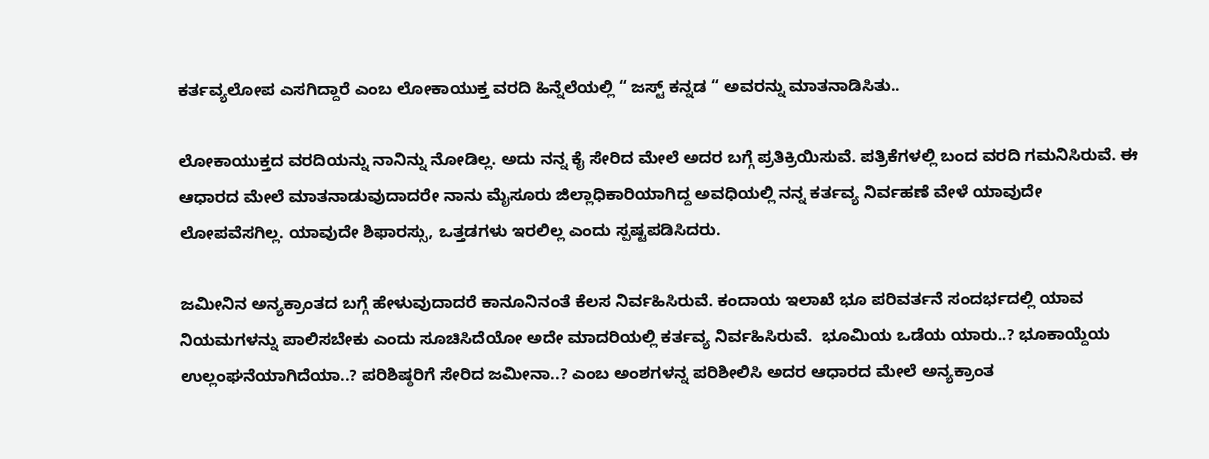ಕರ್ತವ್ಯಲೋಪ ಎಸಗಿದ್ದಾರೆ ಎಂಬ ಲೋಕಾಯುಕ್ತ ವರದಿ ಹಿನ್ನೆಲೆಯಲ್ಲಿ “ ಜಸ್ಟ್‌ ಕನ್ನಡ “ ಅವರನ್ನು ಮಾತನಾಡಿಸಿತು..

ಲೋಕಾಯುಕ್ತದ ವರದಿಯನ್ನು ನಾನಿನ್ನು ನೋಡಿಲ್ಲ. ಅದು ನನ್ನ ಕೈ ಸೇರಿದ ಮೇಲೆ ಅದರ ಬಗ್ಗೆ ಪ್ರತಿಕ್ರಿಯಿಸುವೆ. ಪತ್ರಿಕೆಗಳಲ್ಲಿ ಬಂದ ವರದಿ ಗಮನಿಸಿರುವೆ. ಈ ಆಧಾರದ ಮೇಲೆ ಮಾತನಾಡುವುದಾದರೇ ನಾನು ಮೈಸೂರು ಜಿಲ್ಲಾಧಿಕಾರಿಯಾಗಿದ್ದ ಅವಧಿಯಲ್ಲಿ ನನ್ನ ಕರ್ತವ್ಯ ನಿರ್ವಹಣೆ ವೇಳೆ ಯಾವುದೇ ಲೋಪವೆಸಗಿಲ್ಲ. ಯಾವುದೇ ಶಿಫಾರಸ್ಸು, ಒತ್ತಡಗಳು ಇರಲಿಲ್ಲ ಎಂದು ಸ್ಪಷ್ಟಪಡಿಸಿದರು.

ಜಮೀನಿನ ಅನ್ಯಕ್ರಾಂತದ ಬಗ್ಗೆ ಹೇಳುವುದಾದರೆ ಕಾನೂನಿನಂತೆ ಕೆಲಸ ನಿರ್ವಹಿಸಿರುವೆ. ಕಂದಾಯ ಇಲಾಖೆ ಭೂ ಪರಿವರ್ತನೆ ಸಂದರ್ಭದಲ್ಲಿ ಯಾವ ನಿಯಮಗಳನ್ನು ಪಾಲಿಸಬೇಕು ಎಂದು ಸೂಚಿಸಿದೆಯೋ ಅದೇ ಮಾದರಿಯಲ್ಲಿ ಕರ್ತವ್ಯ ನಿರ್ವಹಿಸಿರುವೆ.  ಭೂಮಿಯ ಒಡೆಯ ಯಾರು..? ಭೂಕಾಯ್ದೆಯ ಉಲ್ಲಂಘನೆಯಾಗಿದೆಯಾ..? ಪರಿಶಿಷ್ಠರಿಗೆ ಸೇರಿದ ಜಮೀನಾ..? ಎಂಬ ಅಂಶಗಳನ್ನ ಪರಿಶೀಲಿಸಿ ಅದರ ಆಧಾರದ ಮೇಲೆ ಅನ್ಯಕ್ರಾಂತ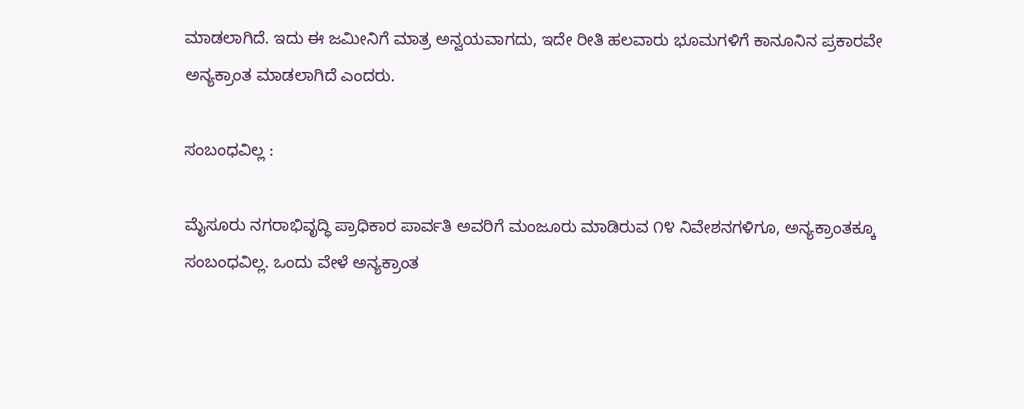ಮಾಡಲಾಗಿದೆ. ಇದು ಈ ಜಮೀನಿಗೆ ಮಾತ್ರ ಅನ್ವಯವಾಗದು, ಇದೇ ರೀತಿ ಹಲವಾರು ಭೂಮಗಳಿಗೆ ಕಾನೂನಿನ ಪ್ರಕಾರವೇ ಅನ್ಯಕ್ರಾಂತ ಮಾಡಲಾಗಿದೆ ಎಂದರು.

ಸಂಬಂಧವಿಲ್ಲ :

ಮೈಸೂರು ನಗರಾಭಿವೃದ್ಧಿ ಪ್ರಾಧಿಕಾರ ಪಾರ್ವತಿ ಅವರಿಗೆ ಮಂಜೂರು ಮಾಡಿರುವ ೧೪ ನಿವೇಶನಗಳಿಗೂ, ಅನ್ಯಕ್ರಾಂತಕ್ಕೂ ಸಂಬಂಧವಿಲ್ಲ. ಒಂದು ವೇಳೆ ಅನ್ಯಕ್ರಾಂತ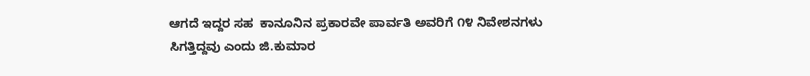ಆಗದೆ ಇದ್ದರ ಸಹ  ಕಾನೂನಿನ ಪ್ರಕಾರವೇ ಪಾರ್ವತಿ ಅವರಿಗೆ ೧೪ ನಿವೇಶನಗಳು ಸಿಗತ್ತಿದ್ದವು ಎಂದು ಜಿ.ಕುಮಾರ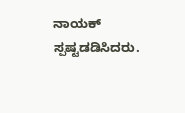ನಾಯಕ್‌ ಸ್ಪಷ್ಟಡಡಿಸಿದರು.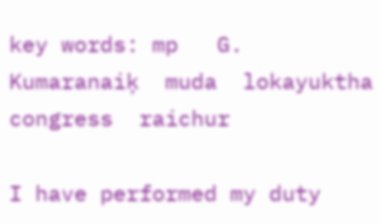key words: mp   G. Kumaranaiķ  muda  lokayuktha  congress  raichur

I have performed my duty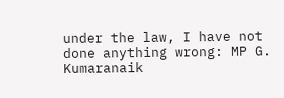under the law, I have not done anything wrong: MP G. Kumaranaik